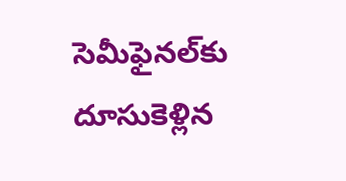సెమీఫైనల్‌కు దూసుకెళ్లిన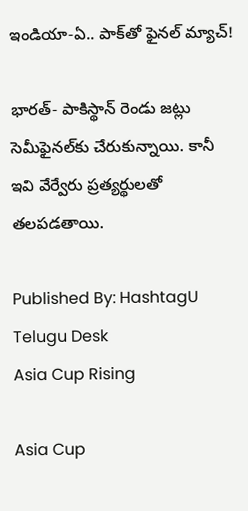ఇండియా-ఏ.. పాక్‌తో ఫైన‌ల్ మ్యాచ్!

భారత్- పాకిస్థాన్ రెండు జట్లు సెమీఫైనల్‌కు చేరుకున్నాయి. కానీ ఇవి వేర్వేరు ప్రత్యర్థులతో తలపడతాయి.

Published By: HashtagU Telugu Desk
Asia Cup Rising

Asia Cup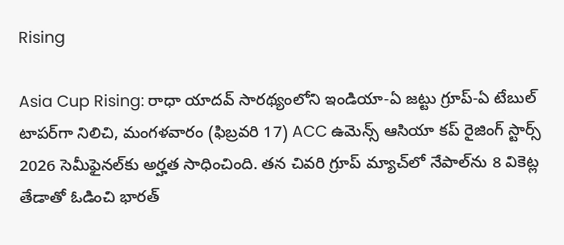Rising

Asia Cup Rising: రాధా యాదవ్ సారథ్యంలోని ఇండియా-ఏ జట్టు గ్రూప్-ఏ టేబుల్ టాపర్‌గా నిలిచి, మంగళవారం (ఫిబ్రవరి 17) ACC ఉమెన్స్ ఆసియా కప్ రైజింగ్ స్టార్స్ 2026 సెమీఫైనల్‌కు అర్హత సాధించింది. తన చివరి గ్రూప్ మ్యాచ్‌లో నేపాల్‌ను 8 వికెట్ల తేడాతో ఓడించి భారత్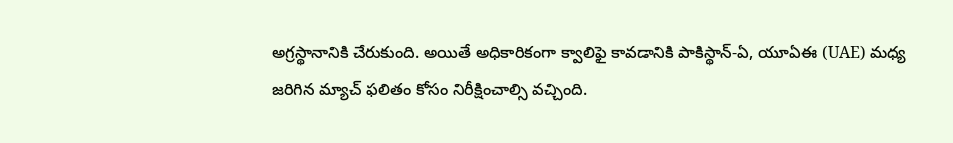అగ్రస్థానానికి చేరుకుంది. అయితే అధికారికంగా క్వాలిఫై కావడానికి పాకిస్థాన్-ఏ, యూఏఈ (UAE) మధ్య జరిగిన మ్యాచ్ ఫలితం కోసం నిరీక్షించాల్సి వచ్చింది.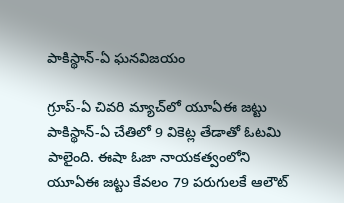పాకిస్థాన్-ఏ ఘనవిజయం

గ్రూప్-ఏ చివరి మ్యాచ్‌లో యూఏఈ జట్టు పాకిస్థాన్-ఏ చేతిలో 9 వికెట్ల తేడాతో ఓటమి పాలైంది. ఈషా ఓజా నాయకత్వంలోని యూఏఈ జట్టు కేవలం 79 పరుగులకే ఆలౌట్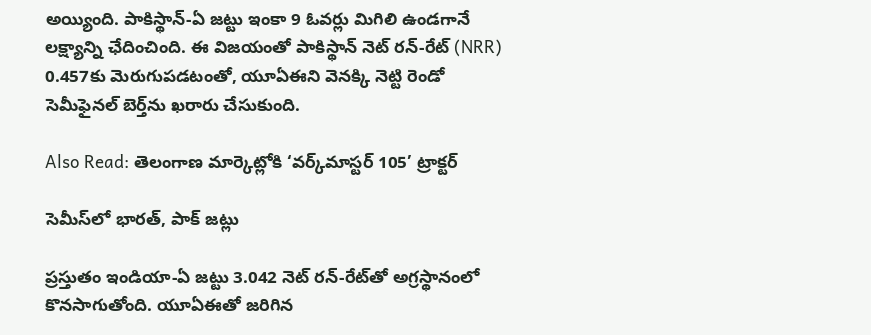అయ్యింది. పాకిస్థాన్-ఏ జట్టు ఇంకా 9 ఓవర్లు మిగిలి ఉండగానే లక్ష్యాన్ని ఛేదించింది. ఈ విజయంతో పాకిస్థాన్ నెట్ రన్-రేట్ (NRR) 0.457కు మెరుగుపడటంతో, యూఏఈని వెనక్కి నెట్టి రెండో సెమీఫైనల్ బెర్త్‌ను ఖరారు చేసుకుంది.

Also Read: తెలంగాణ మార్కెట్లోకి ‘వర్క్‌మాస్టర్ 105’ ట్రాక్టర్‌

సెమీస్‌లో భారత్, పాక్ జట్లు

ప్రస్తుతం ఇండియా-ఏ జట్టు 3.042 నెట్ రన్-రేట్‌తో అగ్రస్థానంలో కొనసాగుతోంది. యూఏఈతో జరిగిన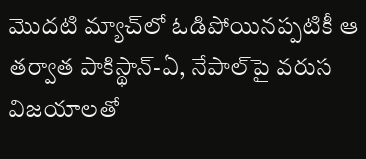మొదటి మ్యాచ్‌లో ఓడిపోయినప్పటికీ ఆ తర్వాత పాకిస్థాన్-ఏ, నేపాల్‌పై వరుస విజయాలతో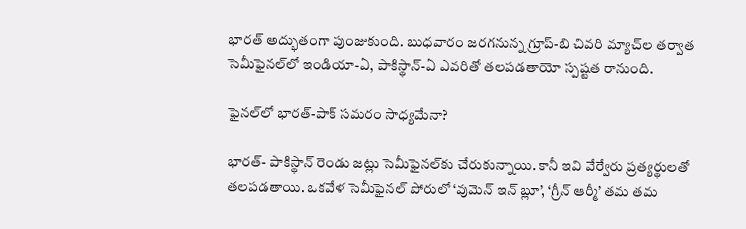భారత్ అద్భుతంగా పుంజుకుంది. బుధవారం జరగనున్న గ్రూప్-బి చివరి మ్యాచ్‌ల తర్వాత సెమీఫైనల్‌లో ఇండియా-ఏ, పాకిస్థాన్-ఏ ఎవరితో తలపడతాయో స్పష్టత రానుంది.

ఫైనల్‌లో భారత్-పాక్ సమరం సాధ్యమేనా?

భారత్- పాకిస్థాన్ రెండు జట్లు సెమీఫైనల్‌కు చేరుకున్నాయి. కానీ ఇవి వేర్వేరు ప్రత్యర్థులతో తలపడతాయి. ఒకవేళ సెమీఫైనల్ పోరులో ‘వుమెన్ ఇన్ బ్లూ’, ‘గ్రీన్ ఆర్మీ’ తమ తమ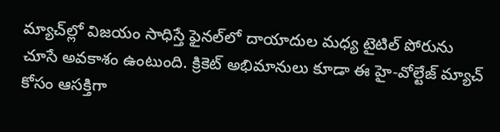మ్యాచ్‌ల్లో విజయం సాధిస్తే ఫైనల్‌లో దాయాదుల మధ్య టైటిల్ పోరును చూసే అవకాశం ఉంటుంది. క్రికెట్ అభిమానులు కూడా ఈ హై-వోల్టేజ్ మ్యాచ్ కోసం ఆసక్తిగా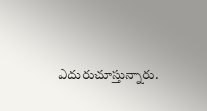ఎదురుచూస్తున్నారు.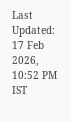Last Updated: 17 Feb 2026, 10:52 PM IST